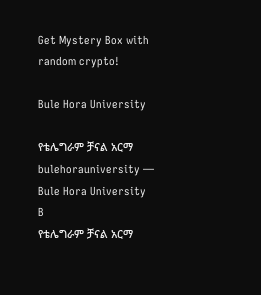Get Mystery Box with random crypto!

Bule Hora University

የቴሌግራም ቻናል አርማ bulehorauniversity — Bule Hora University B
የቴሌግራም ቻናል አርማ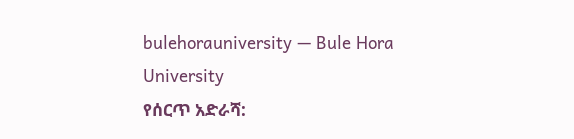bulehorauniversity — Bule Hora University
የሰርጥ አድራሻ: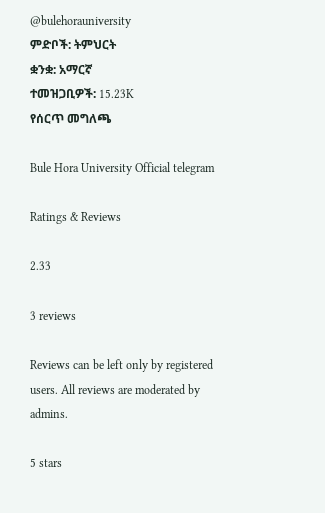@bulehorauniversity
ምድቦች: ትምህርት
ቋንቋ: አማርኛ
ተመዝጋቢዎች: 15.23K
የሰርጥ መግለጫ

Bule Hora University Official telegram

Ratings & Reviews

2.33

3 reviews

Reviews can be left only by registered users. All reviews are moderated by admins.

5 stars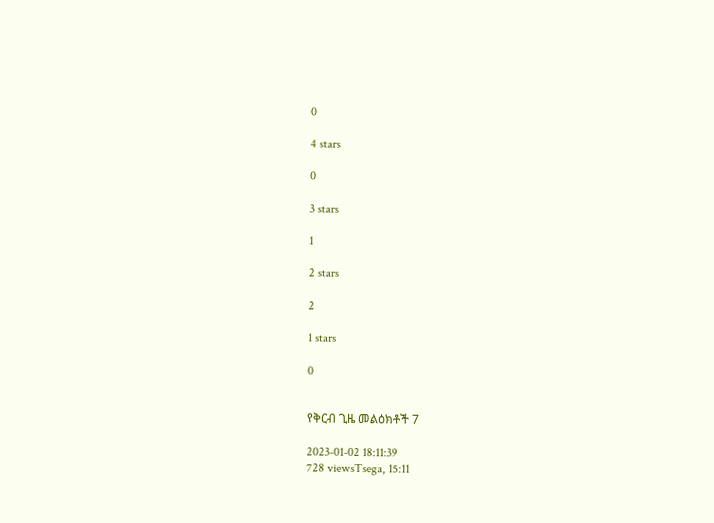0

4 stars

0

3 stars

1

2 stars

2

1 stars

0


የቅርብ ጊዜ መልዕክቶች 7

2023-01-02 18:11:39
728 viewsTsega, 15:11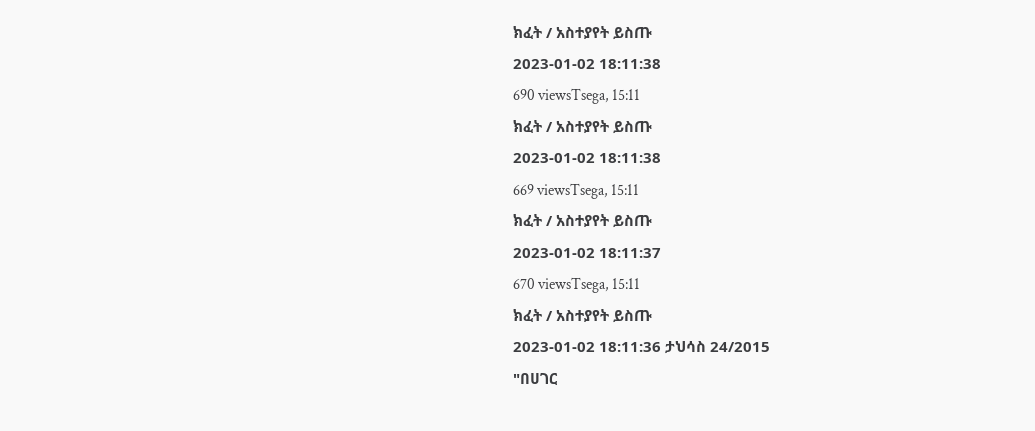ክፈት / አስተያየት ይስጡ
2023-01-02 18:11:38
690 viewsTsega, 15:11
ክፈት / አስተያየት ይስጡ
2023-01-02 18:11:38
669 viewsTsega, 15:11
ክፈት / አስተያየት ይስጡ
2023-01-02 18:11:37
670 viewsTsega, 15:11
ክፈት / አስተያየት ይስጡ
2023-01-02 18:11:36 ታህሳስ 24/2015
"በሀገር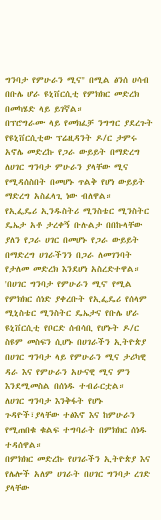ግንባታ የምሁራን ሚና" በሚል ፅንሰ ሀሳብ በቡሌ ሆራ ዩኒቨርሲቲ የምክክር መድረክ በመካሄድ ላይ ይገኛል።
በፕሮግራሙ ላይ የመክፈቻ ንግግር ያደረጉት የዩኒቨርሲቲው ፕሬዚዳንት ዶ/ር ታምሩ አኖሌ መድረኩ የጋራ ውይይት በማድረግ ለሀገር ግንባታ ምሁራን ያላቸው ሚና የሚዳሰስበት በመሆኑ ጥልቅ የሆነ ውይይት ማድረግ አስፈላጊ ነው ብለዋል።
የኢፌዴሪ ኢንዱስትሪ ሚንስቴር ሚንስትር ዴኤታ አቶ ታረቀኝ ቡሉልታ በበኩላቸው ያለን የጋራ ሀገር በመሆኑ የጋራ ውይይት በማድረግ ሀገራችንን በጋራ ለመገንባት የታለመ መድረክ እንደሆነ አስረድተዋል።
'በሀገር ግንባታ የምሁራን ሚና' የሚል የምክክር ሰነድ ያቀረቡት የኢፌዴሪ የሰላም ሚኒስቴር ሚንስትር ዴኤታና የቡሌ ሆራ ዩኒቨርሲቲ የቦርድ ሰብሳቢ የሆኑት ዶ/ር ስዩም መስፍን ሲሆኑ በሀገራችን ኢትዮጵያ በሀገር ግንባታ ላይ የምሁራን ሚና ታሪካዊ ዳራ እና የምሁራን አሁናዊ ሚና ምን እንደሚመስል በሰነዱ ተብራርቷል።
ለሀገር ግንባታ እንቅፋት የሆኑ ጉዳዮች፣ያላቸው ተፅእኖ እና ከምሁራን የሚጠበቁ ቁልፍ ተግባራት በምክክር ሰነዱ ተዳሰዋል።
በምክክር መድረኩ የሀገራችን ኢትዮጵያ እና የሌሎች አለም ሀገራት በሀገር ግንባታ ረገድ ያላቸው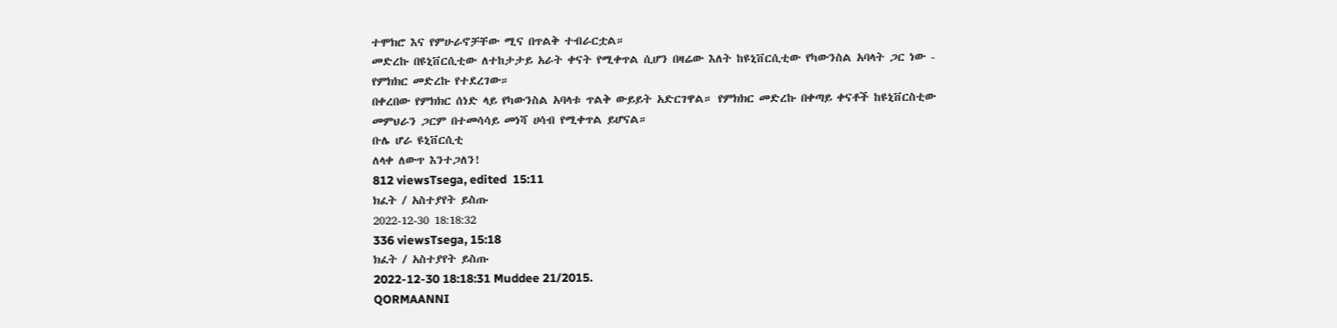ተሞክሮ እና የምሁራኖቻቸው ሚና በጥልቅ ተብራርቷል።
መድረኩ በዩኒቨርሲቲው ለተከታታይ አራት ቀናት የሚቀጥል ሲሆን በዛሬው እለት ከዩኒቨርሲቲው የካውንስል አባላት ጋር ነው - የምክክር መድረኩ የተደረገው።
በቀረበው የምክክር ሰነድ ላይ የካውንስል አባላቱ ጥልቅ ውይይት አድርገዋል። የምክክር መድረኩ በቀጣይ ቀናቶች ከዩኒቨርስቲው መምህራን ጋርም በተመሳሳይ መነሻ ሀሳብ የሚቀጥል ይሆናል።
ቡሌ ሆራ ዩኒቨርሲቲ
ለላቀ ለውጥ እንተጋለን!
812 viewsTsega, edited  15:11
ክፈት / አስተያየት ይስጡ
2022-12-30 18:18:32
336 viewsTsega, 15:18
ክፈት / አስተያየት ይስጡ
2022-12-30 18:18:31 Muddee 21/2015.
QORMAANNI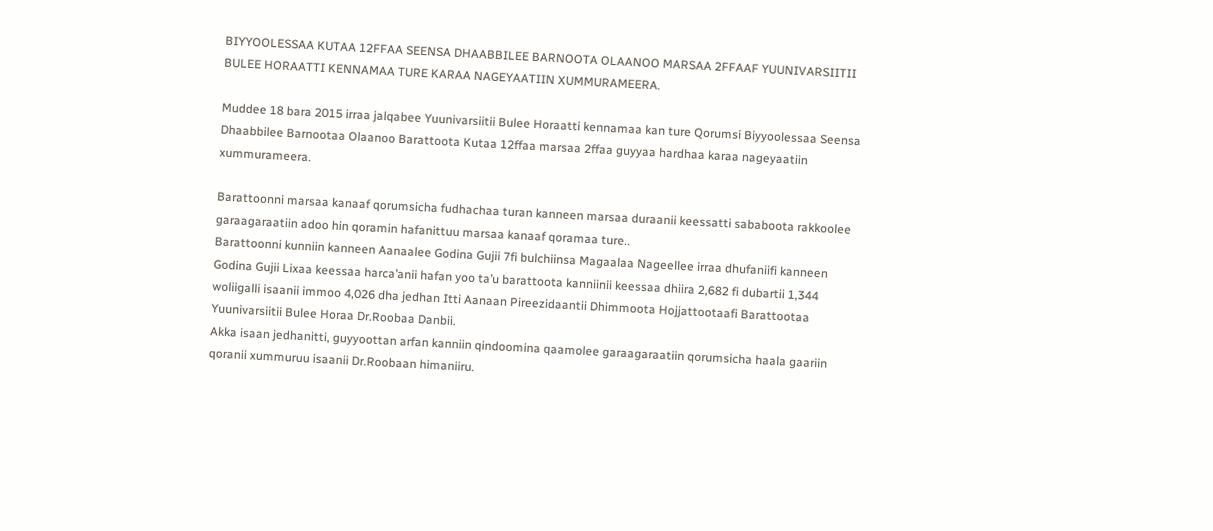BIYYOOLESSAA KUTAA 12FFAA SEENSA DHAABBILEE BARNOOTA OLAANOO MARSAA 2FFAAF YUUNIVARSIITII BULEE HORAATTI KENNAMAA TURE KARAA NAGEYAATIIN XUMMURAMEERA.

Muddee 18 bara 2015 irraa jalqabee Yuunivarsiitii Bulee Horaatti kennamaa kan ture Qorumsi Biyyoolessaa Seensa Dhaabbilee Barnootaa Olaanoo Barattoota Kutaa 12ffaa marsaa 2ffaa guyyaa hardhaa karaa nageyaatiin xummurameera.

Barattoonni marsaa kanaaf qorumsicha fudhachaa turan kanneen marsaa duraanii keessatti sababoota rakkoolee garaagaraatiin adoo hin qoramin hafanittuu marsaa kanaaf qoramaa ture..
Barattoonni kunniin kanneen Aanaalee Godina Gujii 7fi bulchiinsa Magaalaa Nageellee irraa dhufaniifi kanneen Godina Gujii Lixaa keessaa harca’anii hafan yoo ta’u barattoota kanniinii keessaa dhiira 2,682 fi dubartii 1,344 woliigalli isaanii immoo 4,026 dha jedhan Itti Aanaan Pireezidaantii Dhimmoota Hojjattootaafi Barattootaa Yuunivarsiitii Bulee Horaa Dr.Roobaa Danbii.
Akka isaan jedhanitti, guyyoottan arfan kanniin qindoomina qaamolee garaagaraatiin qorumsicha haala gaariin qoranii xummuruu isaanii Dr.Roobaan himaniiru.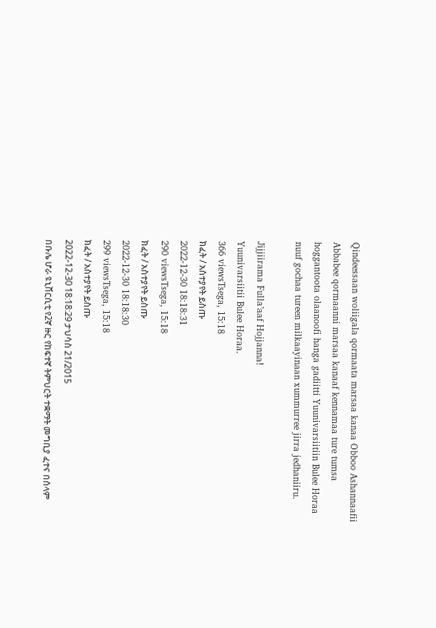Qindeessaan woliigala qormaata marsaa kanaa Obboo Ashannaafii Abbabee qormaanni marsaa kanaaf kennamaa ture tumsa hoggantoota olaanoofi hanga gadiitti Yuunivarsiitiin Bulee Horaa nuuf gochaa tureen milkaayinaan xummurree jirra jedhaniiru.

Jijjiirama Fulla’aaf Hojjanna!
Yuunivarsiitii Bulee Horaa.
366 viewsTsega, 15:18
ክፈት / አስተያየት ይስጡ
2022-12-30 18:18:31
290 viewsTsega, 15:18
ክፈት / አስተያየት ይስጡ
2022-12-30 18:18:30
299 viewsTsega, 15:18
ክፈት / አስተያየት ይስጡ
2022-12-30 18:18:29 ታህሳስ 21/2015
በቡሌ ሆራ ዩኒቨርሲቲ የ2ኛ ዙር የከፍተኛ ትምህርት ተቋማት መግቢያ ፈተና በሰላም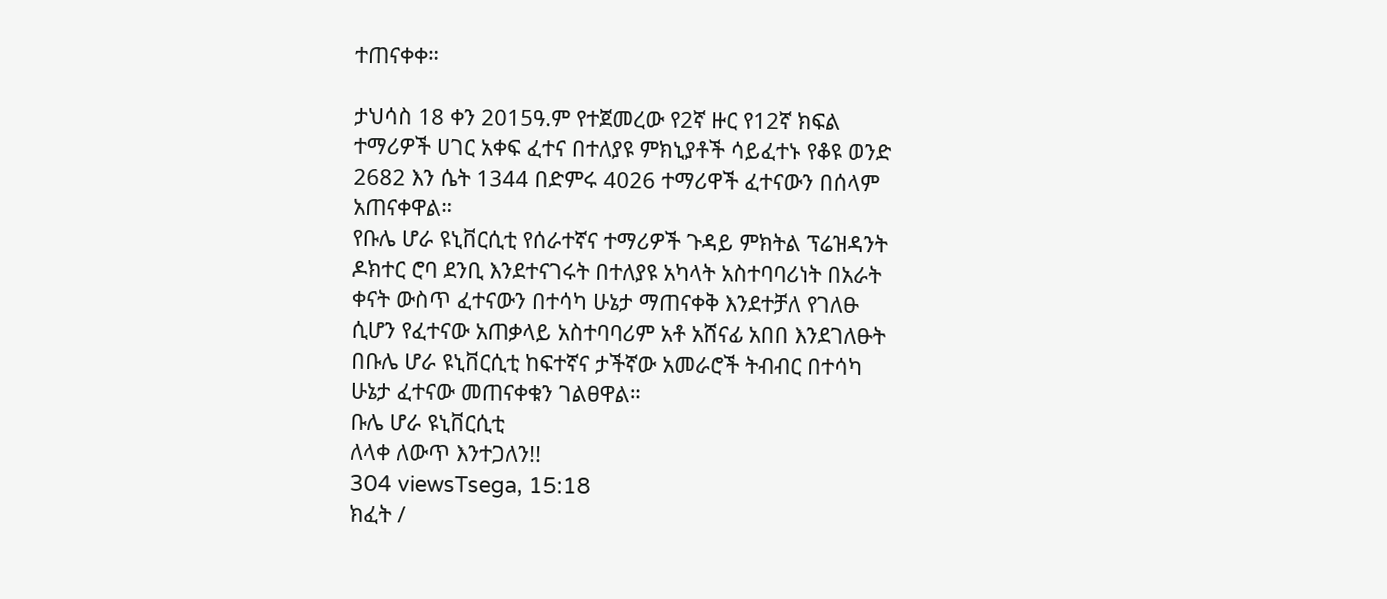ተጠናቀቀ።

ታህሳስ 18 ቀን 2015ዓ.ም የተጀመረው የ2ኛ ዙር የ12ኛ ክፍል ተማሪዎች ሀገር አቀፍ ፈተና በተለያዩ ምክኒያቶች ሳይፈተኑ የቆዩ ወንድ 2682 እን ሴት 1344 በድምሩ 4026 ተማሪዋች ፈተናውን በሰላም አጠናቀዋል።
የቡሌ ሆራ ዩኒቨርሲቲ የሰራተኛና ተማሪዎች ጉዳይ ምክትል ፕሬዝዳንት ዶክተር ሮባ ደንቢ እንደተናገሩት በተለያዩ አካላት አስተባባሪነት በአራት ቀናት ውስጥ ፈተናውን በተሳካ ሁኔታ ማጠናቀቅ እንደተቻለ የገለፁ ሲሆን የፈተናው አጠቃላይ አስተባባሪም አቶ አሸናፊ አበበ እንደገለፁት በቡሌ ሆራ ዩኒቨርሲቲ ከፍተኛና ታችኛው አመራሮች ትብብር በተሳካ ሁኔታ ፈተናው መጠናቀቁን ገልፀዋል።
ቡሌ ሆራ ዩኒቨርሲቲ
ለላቀ ለውጥ እንተጋለን!!
304 viewsTsega, 15:18
ክፈት /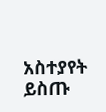አስተያየት ይስጡ